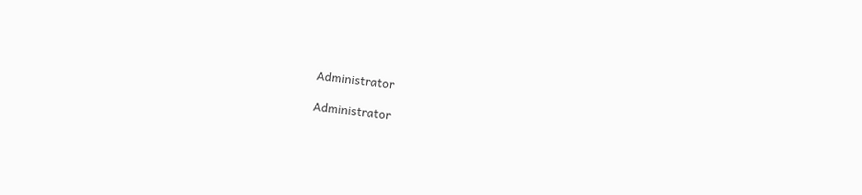Administrator

Administrator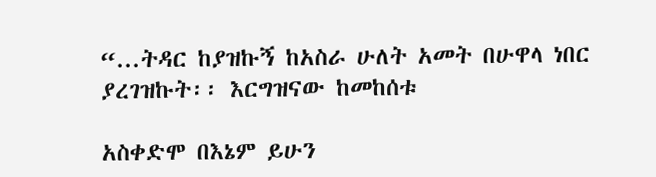“...ትዳር ከያዝኩኝ ከአስራ ሁለት አመት በሁዋላ ነበር ያረገዝኩት፡፡ እርግዝናው ከመከሰቱ

አስቀድሞ በእኔም ይሁን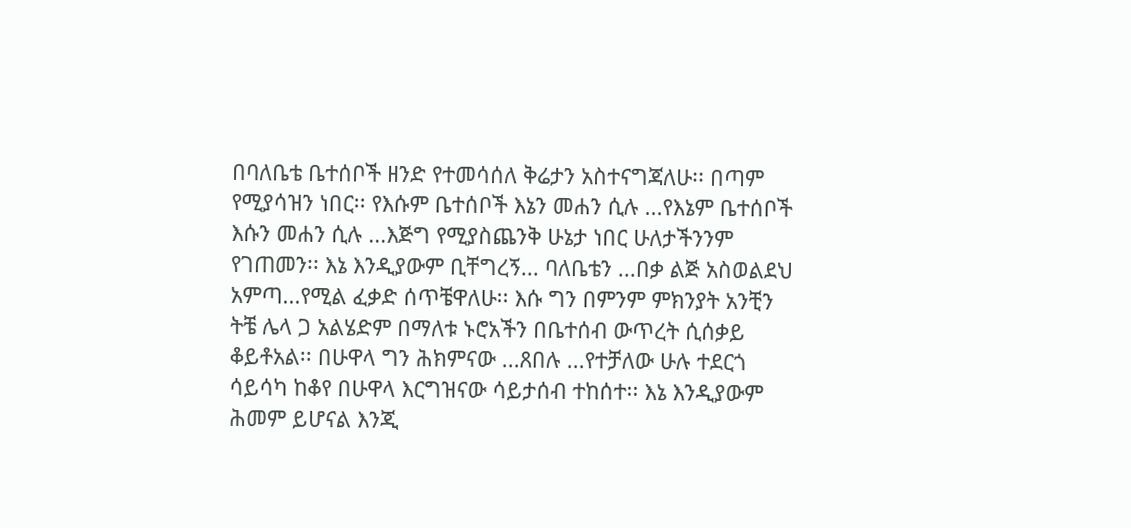በባለቤቴ ቤተሰቦች ዘንድ የተመሳሰለ ቅሬታን አስተናግጃለሁ፡፡ በጣም የሚያሳዝን ነበር፡፡ የእሱም ቤተሰቦች እኔን መሐን ሲሉ ...የእኔም ቤተሰቦች እሱን መሐን ሲሉ ...እጅግ የሚያስጨንቅ ሁኔታ ነበር ሁለታችንንም የገጠመን፡፡ እኔ እንዲያውም ቢቸግረኝ... ባለቤቴን ...በቃ ልጅ አስወልደህ አምጣ...የሚል ፈቃድ ሰጥቼዋለሁ፡፡ እሱ ግን በምንም ምክንያት አንቺን ትቼ ሌላ ጋ አልሄድም በማለቱ ኑሮአችን በቤተሰብ ውጥረት ሲሰቃይ ቆይቶአል፡፡ በሁዋላ ግን ሕክምናው ...ጸበሉ ...የተቻለው ሁሉ ተደርጎ ሳይሳካ ከቆየ በሁዋላ እርግዝናው ሳይታሰብ ተከሰተ፡፡ እኔ እንዲያውም ሕመም ይሆናል እንጂ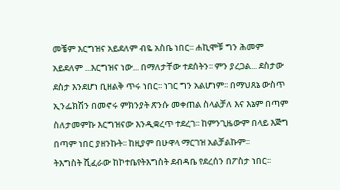መቼም እርግዝና አይደለም ብዬ አስቤ ነበር፡፡ ሐኪሞቹ ግን ሕመም አይደለም ...እርግዝና ነው... በማለታቸው ተደሰትን፡፡ ምን ያረጋል... ደስታው ደስታ እንደሆነ ቢዘልቅ ጥሩ ነበር፡፡ ነገር ግን አልሆነም፡፡ በማህጸኔ ውስጥ ኢንፌክሽን በመኖሩ ምክንያት ጽንሱ መቀጠል ስላልቻለ እና እኔም በጣም ስለታመምኩ እርግዝናው እንዲቋረጥ ተደረገ፡፡ ከምንጊዜውም በላይ እጅግ በጣም ነበር ያዘንኩት፡፡ ከዚያም በሁዋላ ማርገዝ አልቻልኩም፡፡         ትእግስት ሺፈራው ከኮተቤየትእግስት ደብዳቤ የደረሰን በፖስታ ነበር፡፡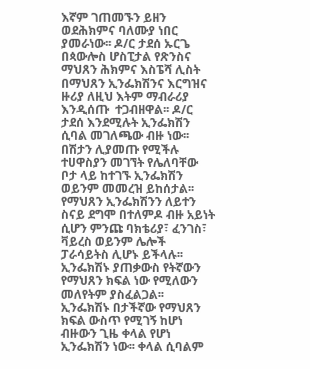እኛም ገጠመኙን ይዘን ወደሕክምና ባለሙያ ነበር ያመራነው፡፡ ዶ/ር ታደሰ ኡርጌ በጳውሎስ ሆስፒታል የጽንስና ማህጸን ሕክምና እስፔሻ ሊስት በማህጸን ኢንፌክሽንና እርግዝና ዙሪያ ለዚህ እትም ማብራሪያ እንዲሰጡ  ተጋብዘዋል፡፡ ዶ/ር ታደሰ እንደሚሉት ኢንፌክሽን ሲባል መገለጫው ብዙ ነው፡፡  በሽታን ሊያመጡ የሚችሉ ተሀዋስያን መገኘት የሌለባቸው ቦታ ላይ ከተገኙ ኢንፌክሽን ወይንም መመረዝ ይከሰታል፡፡ የማህጸን ኢንፌክሽንን ለይተን ስናይ ደግሞ በተለምዶ ብዙ አይነት ሲሆን ምንጩ ባክቴሪያ፣ ፈንገስ፣ ቫይረስ ወይንም ሌሎች ፓራሳይትስ ሊሆኑ ይችላሉ፡፡ ኢንፌክሽኑ ያጠቃውስ የትኛውን
የማህጸን ክፍል ነው የሚለውን መለየትም ያስፈልጋል፡፡ ኢንፌክሽኑ በታችኛው የማህጸን ክፍል ውስጥ የሚገኝ ከሆነ ብዙውን ጊዜ ቀላል የሆነ ኢንፌክሽን ነው፡፡ ቀላል ሲባልም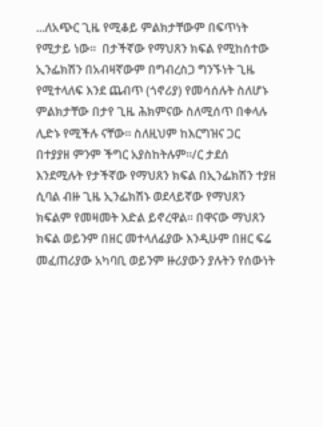...ለአጭር ጊዜ የሚቆይ ምልክታቸውም በፍጥነት የሚታይ ነው፡፡  በታችኛው የማህጸን ክፍል የሚከሰተው ኢንፌክሽን በአብዛኛውም በግብረስጋ ግንኙነት ጊዜ የሚተላለፍ እንደ ጨብጥ (ጎኖሪያ) የመሳሰሉት ስለሆኑ ምልክታቸው በታየ ጊዜ ሕክምናው ስለሚሰጥ በቀላሉ ሊድኑ የሚችሉ ናቸው፡፡ ስለዚህም ከእርግዝና ጋር በተያያዘ ምንም ችግር አያስከትሉም፡፡/ር ታደሰ እንደሚሉት የታችኛው የማህጸን ክፍል በኢንፌክሽን ተያዘ ሲባል ብዙ ጊዜ ኢንፌክሽኑ ወደላይኛው የማህጸን ክፍልም የመዛመት እድል ይኖረዋል፡፡ በዋናው ማህጸን ክፍል ወይንም በዘር መተላለፊያው እንዲሁም በዘር ፍሬ መፈጠሪያው አካባቢ ወይንም ዙሪያውን ያሉትን የሰውነት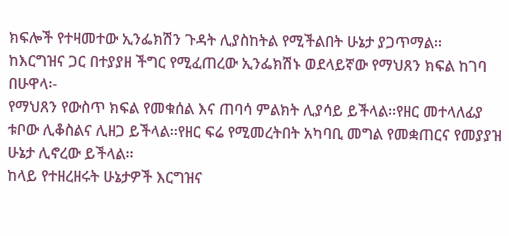ክፍሎች የተዛመተው ኢንፌክሽን ጉዳት ሊያስከትል የሚችልበት ሁኔታ ያጋጥማል፡፡
ከእርግዝና ጋር በተያያዘ ችግር የሚፈጠረው ኢንፌክሽኑ ወደላይኛው የማህጸን ክፍል ከገባ በሁዋላ፡-
የማህጸን የውስጥ ክፍል የመቁሰል እና ጠባሳ ምልክት ሊያሳይ ይችላል፡፡የዘር መተላለፊያ ቱቦው ሊቆስልና ሊዘጋ ይችላል፡፡የዘር ፍሬ የሚመረትበት አካባቢ መግል የመቋጠርና የመያያዝ ሁኔታ ሊኖረው ይችላል፡፡
ከላይ የተዘረዘሩት ሁኔታዎች እርግዝና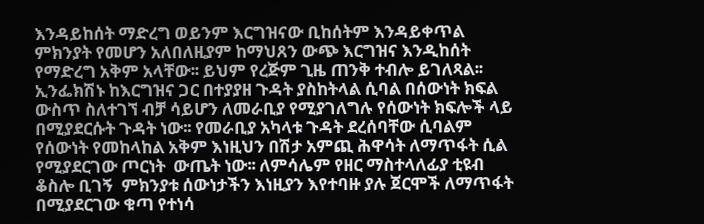እንዳይከሰት ማድረግ ወይንም እርግዝናው ቢከሰትም እንዳይቀጥል ምክንያት የመሆን አለበለዚያም ከማህጸን ውጭ እርግዝና እንዲከሰት የማድረግ አቅም አላቸው፡፡ ይህም የረጅም ጊዜ ጠንቅ ተብሎ ይገለጻል፡፡ ኢንፌክሽኑ ከእርግዝና ጋር በተያያዘ ጉዳት ያስከትላል ሲባል በሰውነት ክፍል ውስጥ ስለተገኘ ብቻ ሳይሆን ለመራቢያ የሚያገለግሉ የሰውነት ክፍሎች ላይ በሚያደርሱት ጉዳት ነው፡፡ የመራቢያ አካላቱ ጉዳት ደረሰባቸው ሲባልም የሰውነት የመከላከል አቅም እነዚህን በሽታ አምጪ ሕዋሳት ለማጥፋት ሲል የሚያደርገው ጦርነት  ውጤት ነው፡፡ ለምሳሌም የዘር ማስተላለፊያ ቲዩብ ቆስሎ ቢገኝ  ምክንያቱ ሰውነታችን እነዚያን እየተባዙ ያሉ ጀርሞች ለማጥፋት በሚያደርገው ቁጣ የተነሳ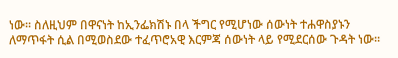ነው፡፡ ስለዚህም በዋናነት ከኢንፌክሽኑ በላ ችግር የሚሆነው ሰውነት ተሐዋስያኑን ለማጥፋት ሲል በሚወስደው ተፈጥሮአዊ እርምጃ ሰውነት ላይ የሚደርሰው ጉዳት ነው፡፡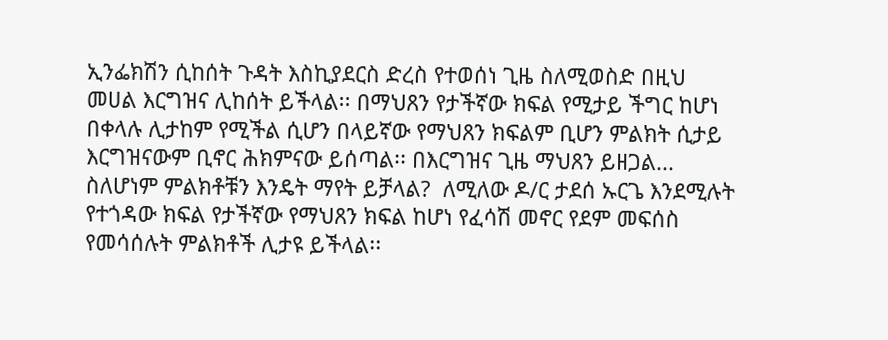ኢንፌክሽን ሲከሰት ጉዳት እስኪያደርስ ድረስ የተወሰነ ጊዜ ስለሚወስድ በዚህ መሀል እርግዝና ሊከሰት ይችላል፡፡ በማህጸን የታችኛው ክፍል የሚታይ ችግር ከሆነ በቀላሉ ሊታከም የሚችል ሲሆን በላይኛው የማህጸን ክፍልም ቢሆን ምልክት ሲታይ እርግዝናውም ቢኖር ሕክምናው ይሰጣል፡፡ በእርግዝና ጊዜ ማህጸን ይዘጋል... ስለሆነም ምልክቶቹን እንዴት ማየት ይቻላል?  ለሚለው ዶ/ር ታደሰ ኡርጌ እንደሚሉት የተጎዳው ክፍል የታችኛው የማህጸን ክፍል ከሆነ የፈሳሽ መኖር የደም መፍሰስ የመሳሰሉት ምልክቶች ሊታዩ ይችላል፡፡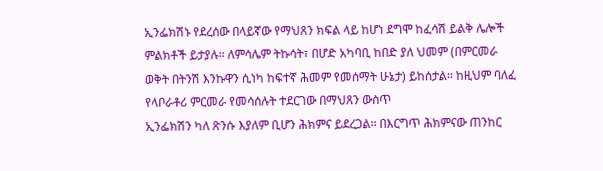ኢንፌክሽኑ የደረሰው በላይኛው የማህጸን ክፍል ላይ ከሆነ ደግሞ ከፈሳሽ ይልቅ ሌሎች ምልክቶች ይታያሉ፡፡ ለምሳሌም ትኩሳት፣ በሆድ አካባቢ ከበድ ያለ ህመም (በምርመራ ወቅት በትንሽ እንኩዋን ሲነካ ከፍተኛ ሕመም የመሰማት ሁኔታ) ይከሰታል፡፡ ከዚህም ባለፈ የላቦራቶሪ ምርመራ የመሳሰሉት ተደርገው በማህጸን ውስጥ
ኢንፌክሽን ካለ ጽንሱ እያለም ቢሆን ሕክምና ይደረጋል፡፡ በእርግጥ ሕክምናው ጠንከር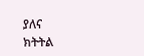ያለና
ክትትል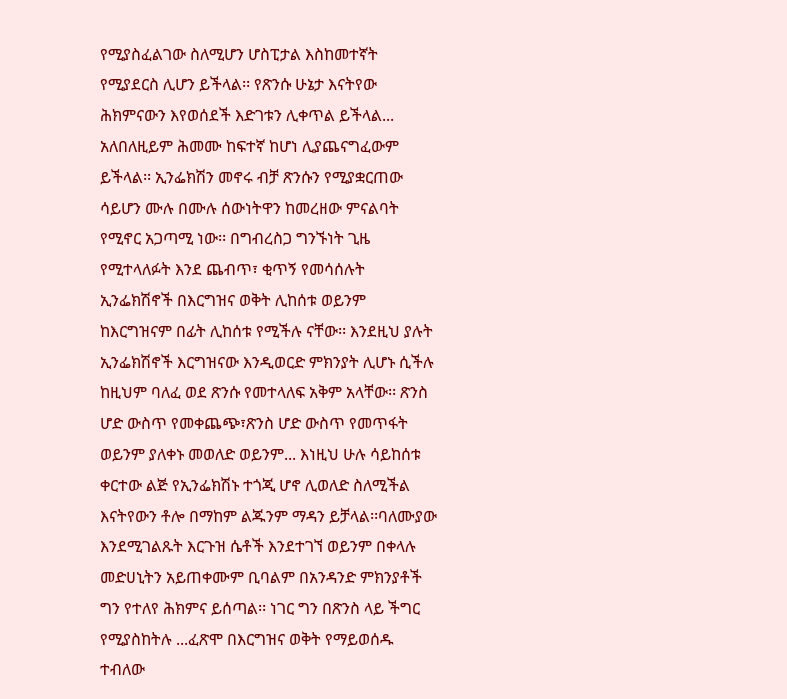የሚያስፈልገው ስለሚሆን ሆስፒታል እስከመተኛት የሚያደርስ ሊሆን ይችላል፡፡ የጽንሱ ሁኔታ እናትየው ሕክምናውን እየወሰደች እድገቱን ሊቀጥል ይችላል... አለበለዚይም ሕመሙ ከፍተኛ ከሆነ ሊያጨናግፈውም ይችላል፡፡ ኢንፌክሽን መኖሩ ብቻ ጽንሱን የሚያቋርጠው ሳይሆን ሙሉ በሙሉ ሰውነትዋን ከመረዘው ምናልባት የሚኖር አጋጣሚ ነው፡፡ በግብረስጋ ግንኙነት ጊዜ የሚተላለፉት እንደ ጨብጥ፣ ቂጥኝ የመሳሰሉት ኢንፌክሽኖች በእርግዝና ወቅት ሊከሰቱ ወይንም ከእርግዝናም በፊት ሊከሰቱ የሚችሉ ናቸው፡፡ እንደዚህ ያሉት ኢንፌክሽኖች እርግዝናው እንዲወርድ ምክንያት ሊሆኑ ሲችሉ ከዚህም ባለፈ ወደ ጽንሱ የመተላለፍ አቅም አላቸው፡፡ ጽንስ ሆድ ውስጥ የመቀጨጭ፣ጽንስ ሆድ ውስጥ የመጥፋት ወይንም ያለቀኑ መወለድ ወይንም... እነዚህ ሁሉ ሳይከሰቱ ቀርተው ልጅ የኢንፌክሽኑ ተጎጂ ሆኖ ሊወለድ ስለሚችል እናትየውን ቶሎ በማከም ልጁንም ማዳን ይቻላል፡፡ባለሙያው እንደሚገልጹት እርጉዝ ሴቶች እንደተገኘ ወይንም በቀላሉ መድሀኒትን አይጠቀሙም ቢባልም በአንዳንድ ምክንያቶች ግን የተለየ ሕክምና ይሰጣል፡፡ ነገር ግን በጽንስ ላይ ችግር የሚያስከትሉ ...ፈጽሞ በእርግዝና ወቅት የማይወሰዱ ተብለው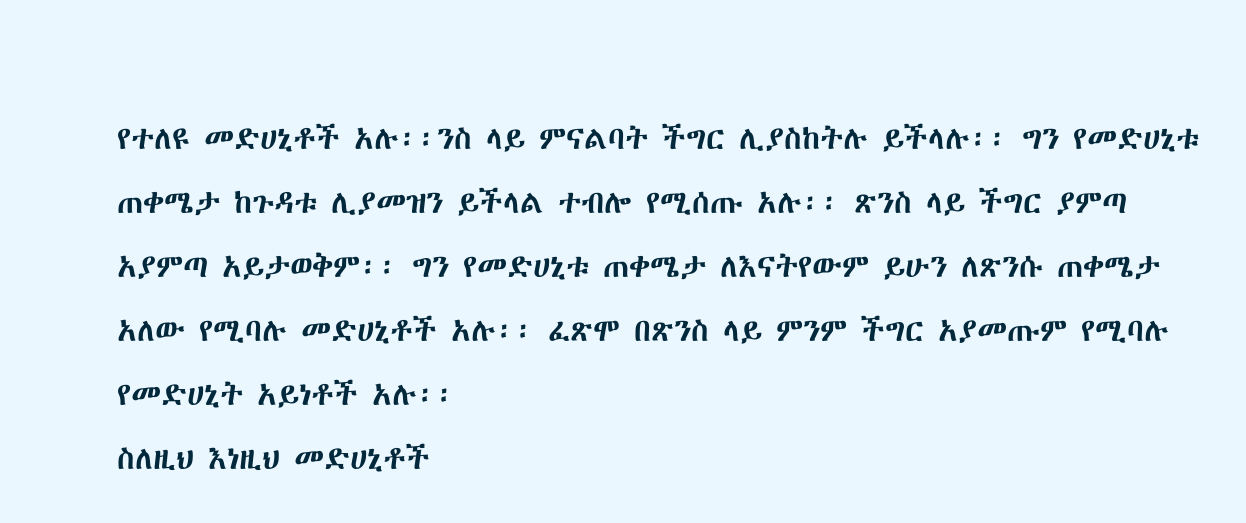የተለዩ መድሀኒቶች አሉ፡፡ንስ ላይ ምናልባት ችግር ሊያስከትሉ ይችላሉ፡፡ ግን የመድሀኒቱ ጠቀሜታ ከጉዳቱ ሊያመዝን ይችላል ተብሎ የሚሰጡ አሉ፡፡ ጽንስ ላይ ችግር ያምጣ አያምጣ አይታወቅም፡፡ ግን የመድሀኒቱ ጠቀሜታ ለእናትየውም ይሁን ለጽንሱ ጠቀሜታ አለው የሚባሉ መድሀኒቶች አሉ፡፡ ፈጽሞ በጽንስ ላይ ምንም ችግር አያመጡም የሚባሉ የመድሀኒት አይነቶች አሉ፡፡
ስለዚህ እነዚህ መድሀኒቶች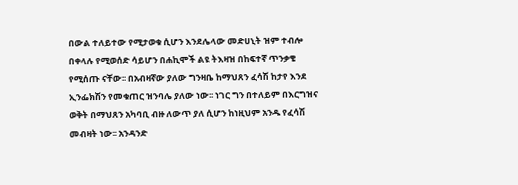በውል ተለይተው የሚታወቁ ሲሆን እንደሌላው መድሀኒት ዝም ተብሎ በቀላሉ የሚወሰድ ሳይሆን በሐኪሞች ልዩ ትእዛዝ በከፍተኛ ጥንቃቄ የሚሰጡ ናቸው፡፡ በአብዛኛው ያለው ግንዛቤ ከማህጸን ፈሳሽ ከታየ እንደ ኢንፌክሽን የመቁጠር ዝንባሌ ያለው ነው፡፡ ነገር ግን በተለይም በእርግዝና ወቅት በማህጸን አካባቢ ብዙ ለውጥ ያለ ሲሆን ከነዚህም አንዱ የፈሳሽ መብዛት ነው፡፡ አንዳንድ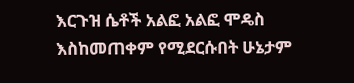እርጉዝ ሴቶች አልፎ አልፎ ሞዴስ እስከመጠቀም የሚደርሱበት ሁኔታም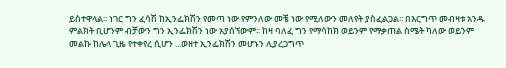ይስተዋላል፡፡ ነገር ግን ፈሳሽ ከኢንፌክሽን የመጣ ነው የምንለው መቼ ነው የሚለውን መለየት ያስፈልጋል፡፡ በእርግጥ መብዛቱ አንዱ ምልክት ቢሆንም ብቻውን ግን ኢንፌክሽን ነው አያሰኘውም፡፡ ከዛ ባለፈ ግን የማሳከክ ወይንም የማቃጠል ስሜት ካለው ወይንም መልኩ ከሌላ ጊዜ የተቀየረ ሲሆን ...ወዘተ ኢንፌክሽን መሆኑን ሊያረጋግጥ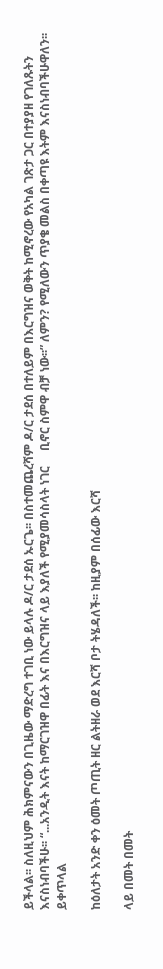ይችላል፡፡ ስለዚህም ሕክምናውን በጊዜው ማድረግ ተገቢ ነው ይላሉ ዶ/ር ታደሰ ኡርጌ፡፡ በስተመጨረሻም ዶ/ር ታደሰ በተለይም በእርግዝና ወቅት ከሚኖረው የአካል ገጽታ ጋር በተያያዘ የገለጹትን እናስነብባችሁ፡፡ “...አንዲት እናት ከማርገዝዋ በፊት እና በእርግዝና ላይ እያለች የሚያመሳስላት ነገር     ቢኖር ስምዋ ብቻ ነው፡፡” ለምን? የሚለውን ጥያቄ መልስ በቀጣዩ እትም እናስነብባችሁዋለን፡፡ ይቀጥላል

ከዕለታት አንድ ቀን ዕመት ጦጢት ዘር ልትዘራ ወደ እርሻ ቦታ ትሄዳለች፡፡ ከዚያም በሰፊው እርሻ

ላይ በመት በመት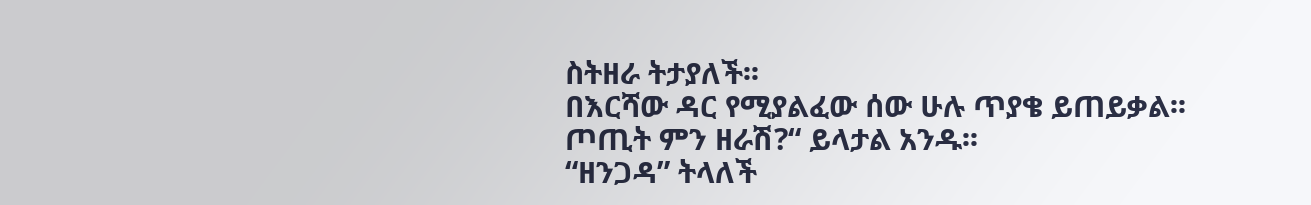ስትዘራ ትታያለች፡፡
በእርሻው ዳር የሚያልፈው ሰው ሁሉ ጥያቄ ይጠይቃል፡፡
ጦጢት ምን ዘራሽ?“ ይላታል አንዱ፡፡
“ዘንጋዳ” ትላለች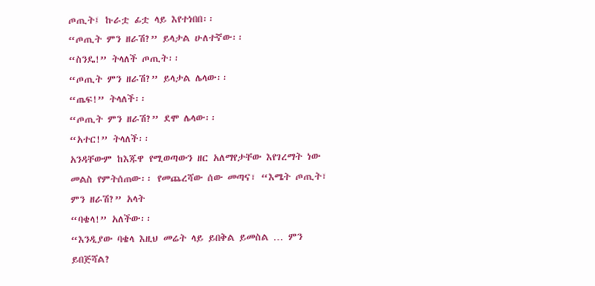ጦጢት፤ ኩራቷ ፊቷ ላይ እየተነበበ፡፡
“ጦጢት ምን ዘራሽ?” ይላታል ሁለተኛው፡፡
“ስንዴ!” ትላለች ጦጢት፡፡
“ጦጢት ምን ዘራሽ?” ይላታል ሌላው፡፡
“ጤፍ!” ትላለች፡፡
“ጦጢት ምን ዘራሽ?” ደሞ ሌላው፡፡
“አተር!” ትላለች፡፡
አንዳቸውም ከእጁዋ የሚወጣውን ዘር አለማየታቸው እየገረማት ነው መልስ የምትሰጠው፡፡ የመጨረሻው ሰው መጣና፣ “እሜት ጦጢት፣ ምን ዘራሽ?” አላት
“ባቄላ!” አለችው፡፡
“እንዲያው ባቄላ እዚህ መሬት ላይ ይበቅል ይመስል … ምን ይበጅሻል?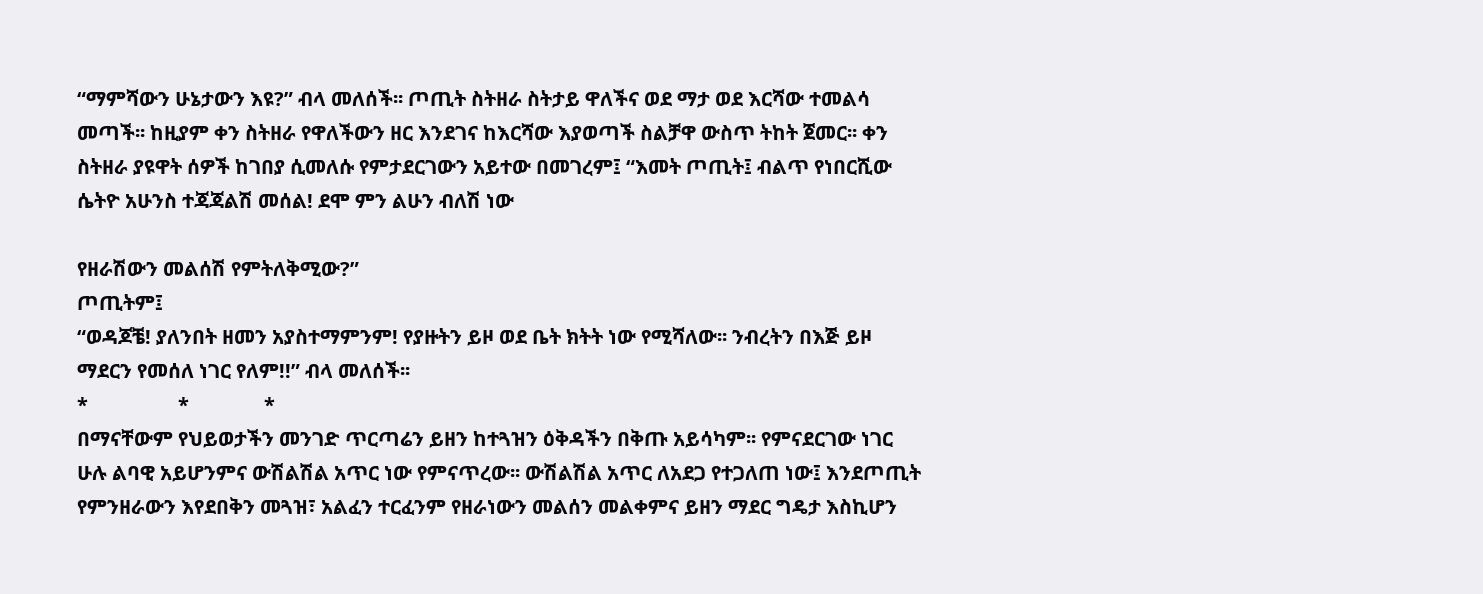“ማምሻውን ሁኔታውን እዩ?” ብላ መለሰች፡፡ ጦጢት ስትዘራ ስትታይ ዋለችና ወደ ማታ ወደ እርሻው ተመልሳ መጣች፡፡ ከዚያም ቀን ስትዘራ የዋለችውን ዘር እንደገና ከእርሻው እያወጣች ስልቻዋ ውስጥ ትከት ጀመር፡፡ ቀን ስትዘራ ያዩዋት ሰዎች ከገበያ ሲመለሱ የምታደርገውን አይተው በመገረም፤ “እመት ጦጢት፤ ብልጥ የነበርሺው ሴትዮ አሁንስ ተጃጃልሽ መሰል! ደሞ ምን ልሁን ብለሽ ነው

የዘራሽውን መልሰሽ የምትለቅሚው?”
ጦጢትም፤
“ወዳጆቼ! ያለንበት ዘመን አያስተማምንም! የያዙትን ይዞ ወደ ቤት ክትት ነው የሚሻለው፡፡ ንብረትን በእጅ ይዞ ማደርን የመሰለ ነገር የለም!!” ብላ መለሰች፡፡
*                  *               *
በማናቸውም የህይወታችን መንገድ ጥርጣሬን ይዘን ከተጓዝን ዕቅዳችን በቅጡ አይሳካም፡፡ የምናደርገው ነገር ሁሉ ልባዊ አይሆንምና ውሽልሽል አጥር ነው የምናጥረው፡፡ ውሽልሽል አጥር ለአደጋ የተጋለጠ ነው፤ እንደጦጢት የምንዘራውን እየደበቅን መጓዝ፣ አልፈን ተርፈንም የዘራነውን መልሰን መልቀምና ይዘን ማደር ግዴታ እስኪሆን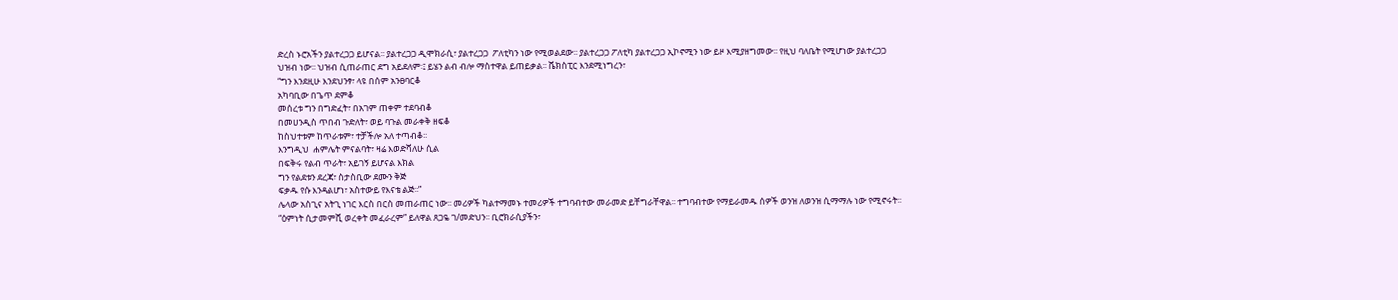ድረስ ኑሮአችን ያልተረጋጋ ይሆናል፡፡ ያልተረጋጋ ዲሞክራሲ፣ ያልተረጋጋ  ፖለቲካን ነው የሚወልደው፡፡ ያልተረጋጋ ፖለቲካ ያልተረጋጋ ኢኮኖሚን ነው ይዞ እሚያዘግመው፡፡ የዚህ ባለቤት የሚሆነው ያልተረጋጋ ህዝብ ነው፡፡ ህዝብ ሲጠራጠር ደግ አይደለም፡፤ ይሄን ልብ ብሎ ማስተዋል ይጠይቃል፡፡ ሼክስፒር እንደሚነግረን፣
“ግን እንደዚሁ እንደህንፃ፣ ላዩ በሰም አንፀባርቆ
አካባቢው በጌጥ ደምቆ
መሰረቱ ግን በግድፈት፣ በአገም ጠቀም ተደባብቆ
በመሀንዲስ ጥበብ ጉድለት፣ ወይ ባጉል መራቀቅ ዘፍቆ
ከስህተቱም ከጥራቱም፣ ተቻችሎ አለ ተጣብቆ፡፡
እንግዲህ  ሐምሌት ምናልባት፣ ዛሬ እወድሻለሁ ሲል
በፍቅሩ የልብ ጥራት፣ አይገኝ ይሆናል እክል
ግን የልደቱን ደረጃ፣ ስታስቢው ደሙን ቅጅ
ፍቃዱ የሱ እንዳልሆነ፣ አስተውይ የእናቴ ልጅ፡፡”
ሌላው አስጊና አትጊ ነገር እርስ በርስ መጠራጠር ነው፡፡ መሪዎች ካልተማመኑ ተመሪዎች ተግባብተው መራመድ ይቸግራቸዋል፡፡ ተግባብተው የማይራመዱ ሰዎች ወንዝ ለወንዝ ሲማማሉ ነው የሚኖሩት፡፡
“ዕምነት ሲታመምሺ ወረቀት መፈራረም” ይለዋል ጸጋዬ ገ/መድህን፡፡ ቢሮክራሲያችን፣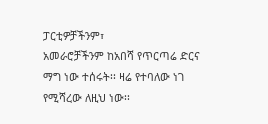ፓርቲዎቻችንም፣
አመራሮቻችንም ከአበሻ የጥርጣሬ ድርና ማግ ነው ተሰሩት፡፡ ዛሬ የተባለው ነገ የሚሻረው ለዚህ ነው፡፡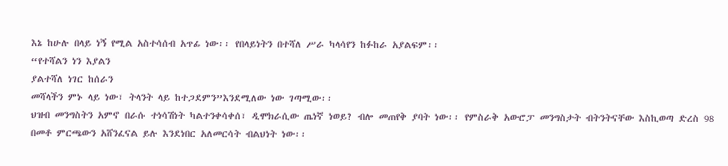እኔ ከሁሉ በላይ ነኝ የሚል አስተሳሰብ አጥፊ ነው፡፡ የበላይነትን በተሻለ ሥራ ካላሳየን ከፉከራ አያልፍም፡፡
“የተሻልን ነን እያልን
ያልተሻለ ነገር ከሰራን
መሻላችን ምኑ ላይ ነው፣ ትላንት ላይ ከተጋደምን”እንደሚለው ነው ገጣሚው፡፡
ህዝብ መንግስትን አምኖ በራሱ ተነሳሽነት ካልተንቀሳቀሰ፣ ዲሞክራሲው ጤነኛ ነወይ? ብሎ መጠየቅ ያባት ነው፡፡ የምስራቅ አውሮፓ መንግስታት ብትንትናቸው እስኪወጣ ድረስ 98 በመቶ ምርጫውን አሸንፈናል ይሉ እንደነበር አለመርሳት ብልህነት ነው፡፡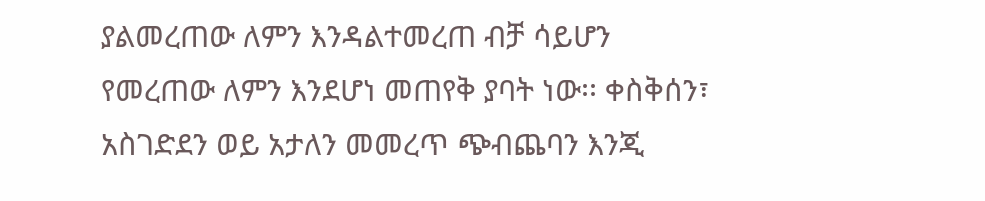ያልመረጠው ለምን እንዳልተመረጠ ብቻ ሳይሆን የመረጠው ለምን እንደሆነ መጠየቅ ያባት ነው፡፡ ቀስቅሰን፣ አስገድደን ወይ አታለን መመረጥ ጭብጨባን እንጂ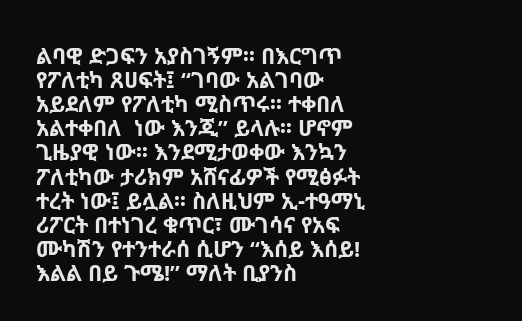ልባዊ ድጋፍን አያስገኝም፡፡ በእርግጥ የፖለቲካ ጸሀፍት፤ “ገባው አልገባው አይደለም የፖለቲካ ሚስጥሩ፡፡ ተቀበለ አልተቀበለ  ነው እንጂ” ይላሉ፡፡ ሆኖም ጊዜያዊ ነው፡፡ እንደሚታወቀው እንኳን ፖለቲካው ታሪክም አሸናፊዎች የሚፅፉት ተረት ነው፤ ይሏል፡፡ ስለዚህም ኢ-ተዓማኒ ሪፖርት በተነገረ ቁጥር፣ ሙገሳና የአፍ ሙካሽን የተንተራሰ ሲሆን “እሰይ እሰይ! እልል በይ ጉሜ!” ማለት ቢያንስ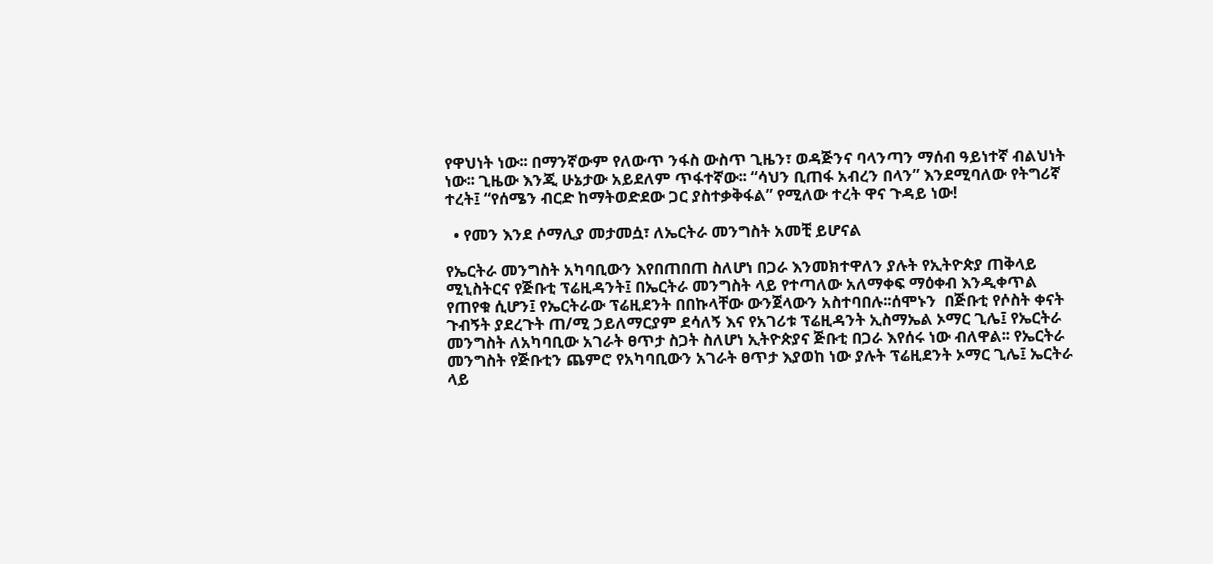የዋህነት ነው፡፡ በማንኛውም የለውጥ ንፋስ ውስጥ ጊዜን፣ ወዳጅንና ባላንጣን ማሰብ ዓይነተኛ ብልህነት ነው፡፡ ጊዜው እንጂ ሁኔታው አይደለም ጥፋተኛው፡፡ “ሳህን ቢጠፋ አብረን በላን” እንደሚባለው የትግሪኛ ተረት፤ “የሰሜን ብርድ ከማትወድደው ጋር ያስተቃቅፋል” የሚለው ተረት ዋና ጉዳይ ነው!

  • የመን እንደ ሶማሊያ መታመሷ፣ ለኤርትራ መንግስት አመቺ ይሆናል

የኤርትራ መንግስት አካባቢውን እየበጠበጠ ስለሆነ በጋራ እንመክተዋለን ያሉት የኢትዮጵያ ጠቅላይ ሚኒስትርና የጅቡቲ ፕሬዚዳንት፤ በኤርትራ መንግስት ላይ የተጣለው አለማቀፍ ማዕቀብ እንዲቀጥል
የጠየቁ ሲሆን፤ የኤርትራው ፕሬዚደንት በበኩላቸው ውንጀላውን አስተባበሉ፡፡ሰሞኑን  በጅቡቲ የሶስት ቀናት ጉብኝት ያደረጉት ጠ/ሚ ኃይለማርያም ደሳለኝ እና የአገሪቱ ፕሬዚዳንት ኢስማኤል ኦማር ጊሌ፤ የኤርትራ መንግስት ለአካባቢው አገራት ፀጥታ ስጋት ስለሆነ ኢትዮጵያና ጅቡቲ በጋራ እየሰሩ ነው ብለዋል፡፡ የኤርትራ መንግስት የጅቡቲን ጨምሮ የአካባቢውን አገራት ፀጥታ እያወከ ነው ያሉት ፕሬዚደንት ኦማር ጊሌ፤ ኤርትራ ላይ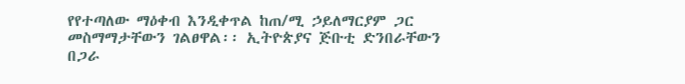የየተጣለው ማዕቀብ እንዲቀጥል ከጠ/ሚ ኃይለማርያም ጋር መስማማታቸውን ገልፀዋል፡፡ ኢትዮጵያና ጅቡቲ ድንበራቸውን በጋራ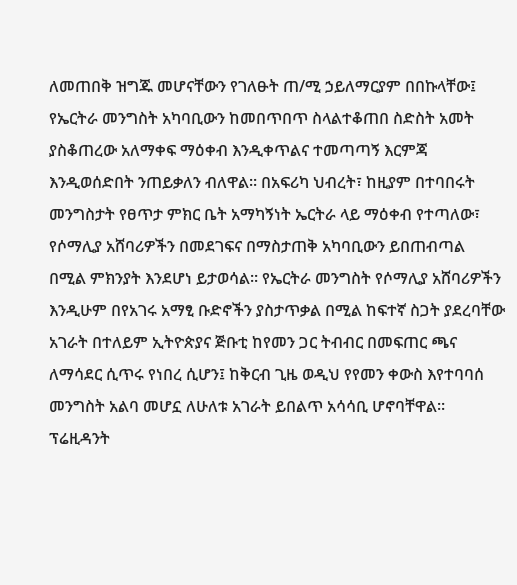ለመጠበቅ ዝግጁ መሆናቸውን የገለፁት ጠ/ሚ ኃይለማርያም በበኩላቸው፤ የኤርትራ መንግስት አካባቢውን ከመበጥበጥ ስላልተቆጠበ ስድስት አመት ያስቆጠረው አለማቀፍ ማዕቀብ እንዲቀጥልና ተመጣጣኝ እርምጃ እንዲወሰድበት ንጠይቃለን ብለዋል፡፡ በአፍሪካ ህብረት፣ ከዚያም በተባበሩት መንግስታት የፀጥታ ምክር ቤት አማካኝነት ኤርትራ ላይ ማዕቀብ የተጣለው፣ የሶማሊያ አሸባሪዎችን በመደገፍና በማስታጠቅ አካባቢውን ይበጠብጣል በሚል ምክንያት እንደሆነ ይታወሳል፡፡ የኤርትራ መንግስት የሶማሊያ አሸባሪዎችን እንዲሁም በየአገሩ አማፂ ቡድኖችን ያስታጥቃል በሚል ከፍተኛ ስጋት ያደረባቸው አገራት በተለይም ኢትዮጵያና ጅቡቲ ከየመን ጋር ትብብር በመፍጠር ጫና ለማሳደር ሲጥሩ የነበረ ሲሆን፤ ከቅርብ ጊዜ ወዲህ የየመን ቀውስ እየተባባሰ መንግስት አልባ መሆኗ ለሁለቱ አገራት ይበልጥ አሳሳቢ ሆኖባቸዋል። ፕሬዚዳንት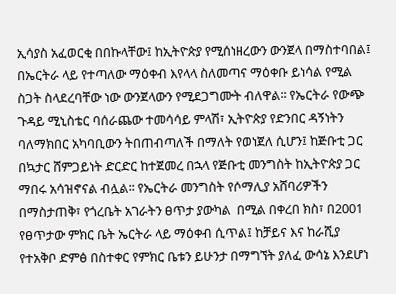ኢሳያስ አፈወርቂ በበኩላቸው፤ ከኢትዮጵያ የሚሰነዘረውን ውንጀላ በማስተባበል፤ በኤርትራ ላይ የተጣለው ማዕቀብ እየላላ ስለመጣና ማዕቀቡ ይነሳል የሚል ስጋት ስላደረባቸው ነው ውንጀላውን የሚደጋግሙት ብለዋል፡፡ የኤርትራ የውጭ ጉዳይ ሚኒስቴር ባሰራጨው ተመሳሳይ ምላሽ፣ ኢትዮጵያ የድንበር ዳኝነትን
ባለማክበር አካባቢውን ትበጠብጣለች በማለት የወነጀለ ሲሆን፤ ከጅቡቲ ጋር በኳታር ሸምጋይነት ድርድር ከተጀመረ በኋላ የጅቡቲ መንግስት ከኢትዮጵያ ጋር ማበሩ አሳዝኖናል ብሏል፡፡ የኤርትራ መንግስት የሶማሊያ አሸባሪዎችን በማስታጠቅ፣ የጎረቤት አገራትን ፀጥታ ያውካል  በሚል በቀረበ ክስ፣ በ2001 የፀጥታው ምክር ቤት ኤርትራ ላይ ማዕቀብ ሲጥል፤ ከቻይና እና ከራሺያ የተአቅቦ ድምፅ በስተቀር የምክር ቤቱን ይሁንታ በማግኘት ያለፈ ውሳኔ እንደሆነ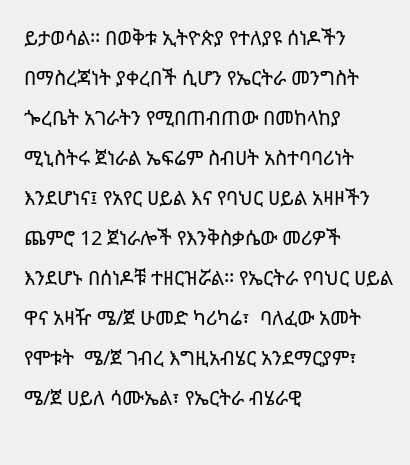ይታወሳል፡፡ በወቅቱ ኢትዮጵያ የተለያዩ ሰነዶችን በማስረጃነት ያቀረበች ሲሆን የኤርትራ መንግስት ጐረቤት አገራትን የሚበጠብጠው በመከላከያ ሚኒስትሩ ጀነራል ኤፍሬም ስብሀት አስተባባሪነት እንደሆነና፤ የአየር ሀይል እና የባህር ሀይል አዛዞችን ጨምሮ 12 ጀነራሎች የእንቅስቃሴው መሪዎች እንደሆኑ በሰነዶቹ ተዘርዝሯል፡፡ የኤርትራ የባህር ሀይል ዋና አዛዥ ሜ/ጀ ሁመድ ካሪካሬ፣  ባለፈው አመት የሞቱት  ሜ/ጀ ገብረ እግዚአብሄር አንደማርያም፣ ሜ/ጀ ሀይለ ሳሙኤል፣ የኤርትራ ብሄራዊ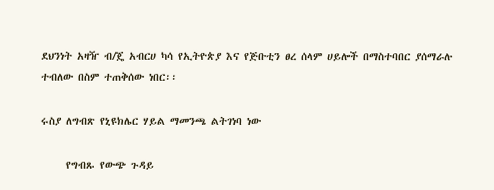ደህንነት አዛዥ ብ/ጄ አብርሀ ካሳ የኢትዮጵያ እና የጅቡቲን ፀረ ሰላም ሀይሎች በማስተባበር ያሰማራሉ ተብለው በስም ተጠቅሰው ነበር፡፡

ሩስያ ለግብጽ የኒዩክሌር ሃይል ማመንጫ ልትገነባ ነው

     የግብጹ የውጭ ጉዳይ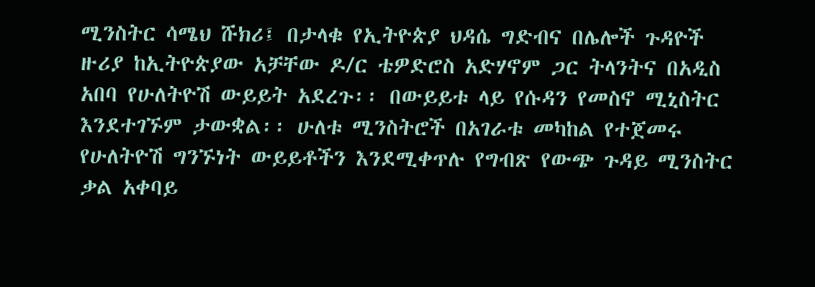ሚንስትር ሳሜህ ሹክሪ፤ በታላቁ የኢትዮጵያ ህዳሴ ግድብና በሌሎች ጉዳዮች ዙሪያ ከኢትዮጵያው አቻቸው ዶ/ር ቴዎድሮስ አድሃኖም ጋር ትላንትና በአዲስ አበባ የሁለትዮሽ ውይይት አደረጉ፡፡ በውይይቱ ላይ የሱዳን የመስኖ ሚኒስትር እንደተገኙም ታውቋል፡፡ ሁለቱ ሚንስትሮች በአገራቱ መካከል የተጀመሩ የሁለትዮሽ ግንኙነት ውይይቶችን እንደሚቀጥሉ የግብጽ የውጭ ጉዳይ ሚንስትር ቃል አቀባይ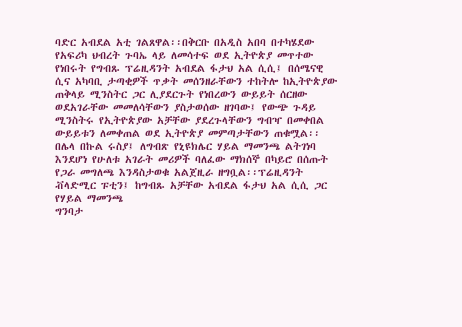ባድር አብደል አቲ ገልጸዋል፡፡በቅርቡ በአዲስ አበባ በተካሄደው የአፍሪካ ህብረት ጉባኤ ላይ ለመሳተፍ ወደ ኢትዮጵያ መጥተው የነበሩት የግብጹ ፕሬዚዳንት አብደል ፋታህ አል ሲሲ፤ በሰሜናዊ ሲና አካባቢ ታጣቂዎች ጥቃት መሰንዘራቸውን ተከትሎ ከኢትዮጵያው ጠቅላይ ሚንስትር ጋር ሊያደርጉት የነበረውን ውይይት ሰርዘው ወደአገራቸው መመለሳቸውን ያስታወሰው ዘገባው፤ የውጭ ጉዳይ ሚንስትሩ የኢትዮጵያው አቻቸው ያደረጉላቸውን ግብዣ በመቀበል ውይይቱን ለመቀጠል ወደ ኢትዮጵያ መምጣታቸውን ጠቁሟል፡፡በሌላ በኩል ሩስያ፤ ለግብጽ የኒዩክሌር ሃይል ማመንጫ ልትገነባ እንደሆነ የሁለቱ አገራት መሪዎች ባለፈው ማክሰኞ በካይሮ በሰጡት የጋራ መግለጫ እንዳስታወቁ አልጀዚራ ዘግቧል፡፡ፕሬዚዳንት ቭላድሚር ፑቲን፤ ከግብጹ አቻቸው አብደል ፋታህ አል ሲሲ ጋር የሃይል ማመንጫ
ግንባታ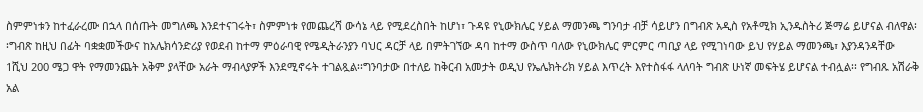ስምምነቱን ከተፈራረሙ በኋላ በሰጡት መግለጫ እንደተናገሩት፣ ስምምነቱ የመጨረሻ ውሳኔ ላይ የሚደረስበት ከሆነ፣ ጉዳዩ የኒውክሌር ሃይል ማመንጫ ግንባታ ብቻ ሳይሆን በግብጽ አዲስ የአቶሚክ ኢንዱስትሪ ጅማሬ ይሆናል ብለዋል፡፡ግብጽ ከዚህ በፊት ባቋቋመችውና ከአሌክሳንድሪያ የወደብ ከተማ ምዕራባዊ የሜዲትራንያን ባህር ዳርቻ ላይ በምትገኘው ዳባ ከተማ ውስጥ ባለው የኒውክሌር ምርምር ጣቢያ ላይ የሚገነባው ይህ የሃይል ማመንጫ፣ እያንዳንዳቸው 1ሺህ 200 ሜጋ ዋት የማመንጨት አቅም ያላቸው አራት ማብላያዎች እንደሚኖሩት ተገልጿል፡፡ግንባታው በተለይ ከቅርብ አመታት ወዲህ የኤሌክትሪክ ሃይል እጥረት እየተስፋፋ ላለባት ግብጽ ሁነኛ መፍትሄ ይሆናል ተብሏል፡፡ የግብጹ አሽራቅ አል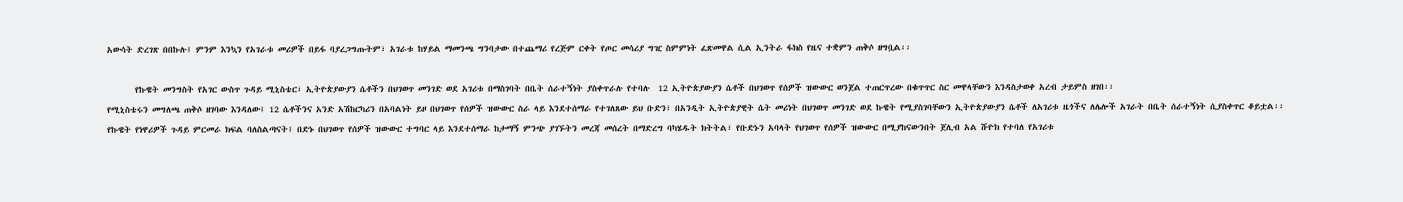አውሳት ድረገጽ በበኩሉ፤ ምንም እንኳን የአገራቱ መሪዎች በይፋ ባያረጋግጡትም፣ አገራቱ ከሃይል ማመንጫ ግንባታው በተጨማሪ የረጅም ርቀት የጦር መሳሪያ ግዢ ስምምነት ፈጽመዋል ሲል ኢንትራ ፋክስ የዜና ተቋምን ጠቅሶ ዘግቧል፡፡

       የኩዌት መንግስት የአገር ውስጥ ጉዳይ ሚኒስቴር፣ ኢትዮጵያውያን ሴቶችን በህገወጥ መንገድ ወደ አገሪቱ በማስገባት በቤት ሰራተኝነት ያስቀጥራሉ የተባሉ  12 ኢትዮጵያውያን ሴቶች በህገወጥ የሰዎች ዝውውር ወንጀል ተጠርጥረው በቁጥጥር ስር መዋላቸውን እንዳስታወቀ አረብ ታይምስ ዘገበ፡፡
የሚኒስቴሩን መግለጫ ጠቅሶ ዘገባው እንዳለው፤ 12 ሴቶችንና አንድ አሽከርካሪን በአባልነት ይዞ በህገወጥ የሰዎች ዝውውር ስራ ላይ እንደተሰማራ የተገለጸው ይህ ቡድን፣ በአንዲት ኢትዮጵያዊት ሴት መሪነት በህገወጥ መንገድ ወደ ኩዌት የሚያስገባቸውን ኢትዮጵያውያን ሴቶች ለአገሪቱ ዜጎችና ለሌሎች አገራት በቤት ሰራተኝነት ሲያስቀጥር ቆይቷል፡፡
የኩዌት የነዋሪዎች ጉዳይ ምርመራ ክፍል ባለስልጣናት፤ በድኑ በህገወጥ የሰዎች ዝውውር ተግባር ላይ እንደተሰማራ ከታማኝ ምንጭ ያገኙትን መረጃ መሰረት በማድረግ ባካሄዱት ክትትል፣ የቡድኑን አባላት የህገወጥ የሰዎች ዝውውር በሚያከናውንበት ጀሊብ አል ሹዮክ የተባለ የአገሪቱ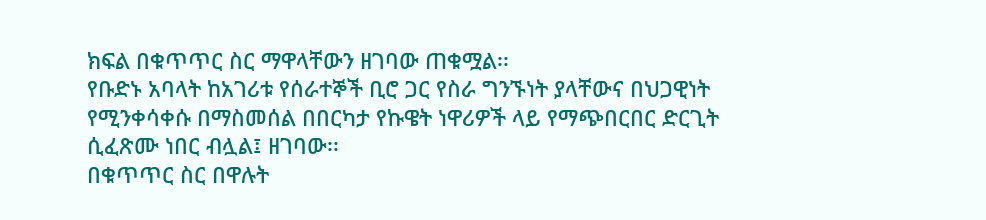ክፍል በቁጥጥር ስር ማዋላቸውን ዘገባው ጠቁሟል፡፡
የቡድኑ አባላት ከአገሪቱ የሰራተኞች ቢሮ ጋር የስራ ግንኙነት ያላቸውና በህጋዊነት የሚንቀሳቀሱ በማስመሰል በበርካታ የኩዌት ነዋሪዎች ላይ የማጭበርበር ድርጊት ሲፈጽሙ ነበር ብሏል፤ ዘገባው፡፡
በቁጥጥር ስር በዋሉት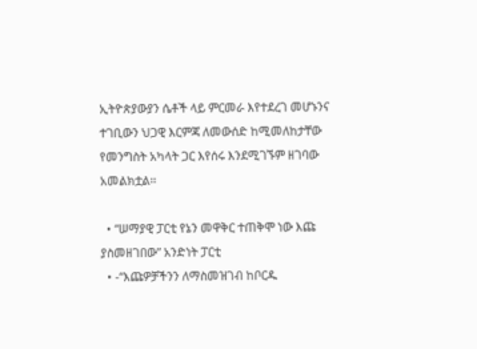ኢትዮጵያውያን ሴቶች ላይ ምርመራ እየተደረገ መሆኑንና ተገቢውን ህጋዊ እርምጃ ለመውሰድ ከሚመለከታቸው የመንግስት አካላት ጋር እየሰሩ እንደሚገኙም ዘገባው አመልክቷል፡፡

  • “ሠማያዊ ፓርቲ የኔን መዋቅር ተጠቅሞ ነው እጩ ያስመዘገበው” አንድነት ፓርቲ
  • -“እጩዎቻችንን ለማስመዝገብ ከቦርዱ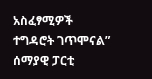አስፈፃሚዎች ተግዳሮት ገጥሞናል” ሰማያዊ ፓርቲ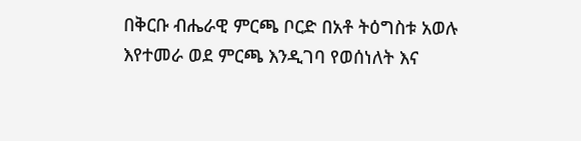በቅርቡ ብሔራዊ ምርጫ ቦርድ በአቶ ትዕግስቱ አወሉ እየተመራ ወደ ምርጫ እንዲገባ የወሰነለት እና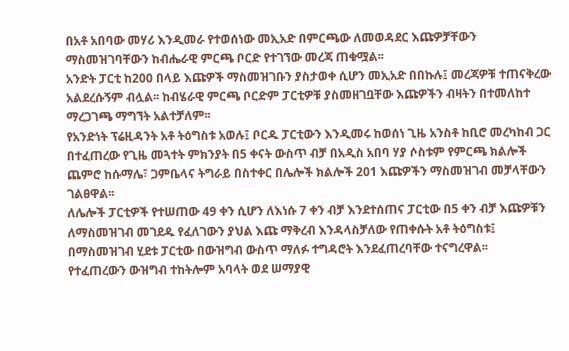በአቶ አበባው መሃሪ እንዲመራ የተወሰነው መኢአድ በምርጫው ለመወዳደር እጩዎቻቸውን ማስመዝገባቸውን ከብሔራዊ ምርጫ ቦርድ የተገኘው መረጃ ጠቁሟል፡፡
አንድት ፓርቲ ከ200 በላይ እጩዎች ማስመዝገቡን ያስታወቀ ሲሆን መኢአድ በበኩሉ፤ መረጃዎቹ ተጠናቅረው አልደረሱኝም ብሏል፡፡ ከብሄራዊ ምርጫ ቦርድም ፓርቲዎቹ ያስመዘገቧቸው እጩዎችን ብዛትን በተመለከተ ማረጋገጫ ማግኘት አልተቻለም፡፡
የአንድነት ፕሬዚዳንት አቶ ትዕግስቱ አወሉ፤ ቦርዱ ፓርቲውን እንዲመሩ ከወሰነ ጊዜ አንስቶ ከቢሮ መረካከብ ጋር በተፈጠረው የጊዜ መጓተት ምክንያት በ5 ቀናት ውስጥ ብቻ በአዲስ አበባ ሃያ ሶስቱም የምርጫ ክልሎች ጨምሮ ከሱማሌ፣ ጋምቤላና ትግራይ በስተቀር በሌሎች ክልሎች 201 እጩዎችን ማስመዝገብ መቻላቸውን ገልፀዋል፡፡
ለሌሎች ፓርቲዎች የተሠጠው 49 ቀን ሲሆን ለእነሱ 7 ቀን ብቻ እንደተሰጠና ፓርቲው በ5 ቀን ብቻ እጩዎቹን ለማስመዝገብ መገደዱ የፈለገውን ያህል እጩ ማቅረብ እንዳላስቻለው የጠቀሱት አቶ ትዕግስቱ፤ በማስመዝገብ ሂደቱ ፓርቲው በውዝግብ ውስጥ ማለፉ ተግዳሮት እንደፈጠረባቸው ተናግረዋል፡፡
የተፈጠረውን ውዝግብ ተከትሎም አባላት ወደ ሠማያዊ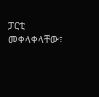ፓርቲ መቀላቀላቸው፣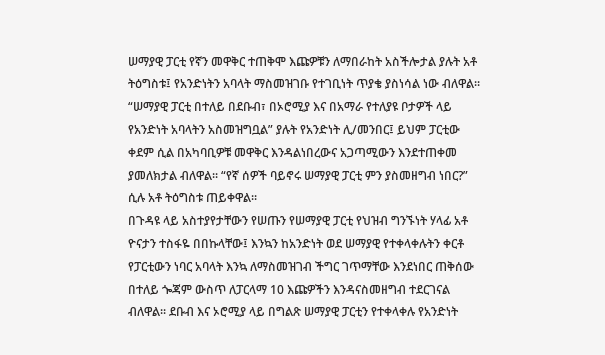ሠማያዊ ፓርቲ የኛን መዋቅር ተጠቅሞ እጩዎቹን ለማበራከት አስችሎታል ያሉት አቶ ትዕግስቱ፤ የአንድነትን አባላት ማስመዝገቡ የተገቢነት ጥያቄ ያስነሳል ነው ብለዋል፡፡ “ሠማያዊ ፓርቲ በተለይ በደቡብ፣ በኦሮሚያ እና በአማራ የተለያዩ ቦታዎች ላይ የአንድነት አባላትን አስመዝግቧል” ያሉት የአንድነት ሊ/መንበር፤ ይህም ፓርቲው ቀደም ሲል በአካባቢዎቹ መዋቅር እንዳልነበረውና አጋጣሚውን እንደተጠቀመ ያመለክታል ብለዋል፡፡ “የኛ ሰዎች ባይኖሩ ሠማያዊ ፓርቲ ምን ያስመዘግብ ነበር?” ሲሉ አቶ ትዕግስቱ ጠይቀዋል፡፡
በጉዳዩ ላይ አስተያየታቸውን የሠጡን የሠማያዊ ፓርቲ የህዝብ ግንኙነት ሃላፊ አቶ ዮናታን ተስፋዬ በበኩላቸው፤ እንኳን ከአንድነት ወደ ሠማያዊ የተቀላቀሉትን ቀርቶ የፓርቲውን ነባር አባላት እንኳ ለማስመዝገብ ችግር ገጥማቸው እንደነበር ጠቅሰው በተለይ ጐጃም ውስጥ ለፓርላማ 10 እጩዎችን እንዳናስመዘግብ ተደርገናል ብለዋል፡፡ ደቡብ እና ኦሮሚያ ላይ በግልጽ ሠማያዊ ፓርቲን የተቀላቀሉ የአንድነት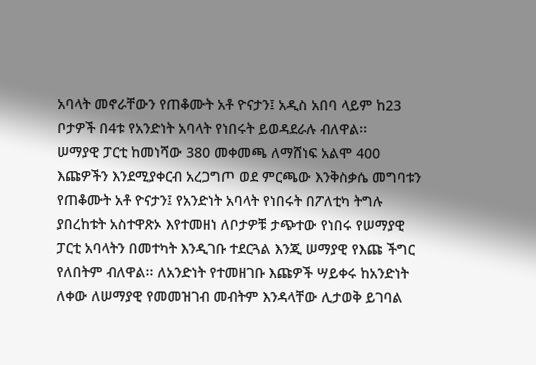አባላት መኖራቸውን የጠቆሙት አቶ ዮናታን፤ አዲስ አበባ ላይም ከ23 ቦታዎች በ4ቱ የአንድነት አባላት የነበሩት ይወዳደራሉ ብለዋል፡፡
ሠማያዊ ፓርቲ ከመነሻው 380 መቀመጫ ለማሸነፍ አልሞ 400 እጩዎችን እንደሚያቀርብ አረጋግጦ ወደ ምርጫው እንቅስቃሴ መግባቱን የጠቆሙት አቶ ዮናታን፤ የአንድነት አባላት የነበሩት በፖለቲካ ትግሉ ያበረከቱት አስተዋጽኦ እየተመዘነ ለቦታዎቹ ታጭተው የነበሩ የሠማያዊ ፓርቲ አባላትን በመተካት እንዲገቡ ተደርጓል እንጂ ሠማያዊ የእጩ ችግር የለበትም ብለዋል፡፡ ለአንድነት የተመዘገቡ እጩዎች ሣይቀሩ ከአንድነት ለቀው ለሠማያዊ የመመዝገብ መብትም እንዳላቸው ሊታወቅ ይገባል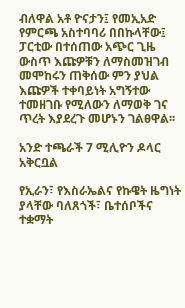ብለዋል አቶ ዮናታን፤ የመኢአድ የምርጫ አስተባባሪ በበኩላቸው፤ ፓርቲው በተሰጠው አጭር ጊዜ ውስጥ እጩዎቹን ለማስመዝገብ መሞከሩን ጠቅሰው ምን ያህል እጩዎች ተቀባይነት አግኝተው ተመዘገቡ የሚለውን ለማወቅ ገና ጥረት እያደረጉ መሆኑን ገልፀዋል፡፡

አንድ ተጫራች 7 ሚሊዮን ዶላር አቅርቧል

የኢራን፣ የእስራኤልና የኩዌት ዜግነት ያላቸው ባለጸጎች፣ ቤተሰቦችና ተቋማት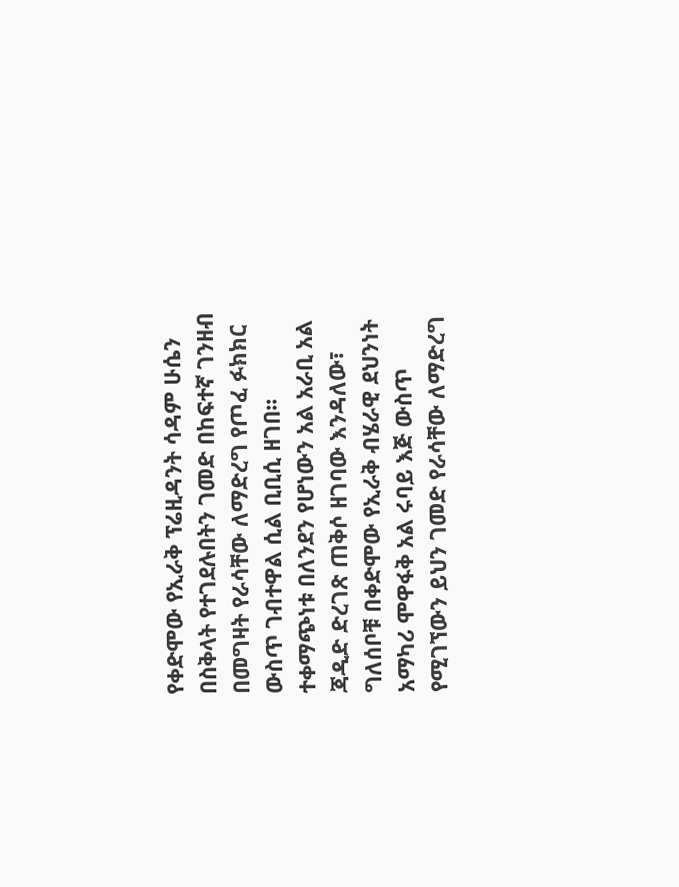የቀድሞው የኢራቅ ፕሬዚዳንት ሳዳም ሁሴን በስቅላት የተገደሉበትን ገመድ በከፍተኛ ገንዘብ በመግዛት የራሳቸው ለማድረግ የጦፈ ፉክክር ውስጥ ገብተዋል ሲል ቢቢሲ ዘገበ፡፡
ተቀማጭነቱ በለንደን የሆነውን አል አራቢ አል ጃዲድ ድረገጽ ጠቅሶ ዘገባው እንዳለው፣ ግለሰቦቹ በቀድሞው የኢራቅ ብሄራዊ ደህንነት አማካሪ ሞዋፋቅ አል ሩባይ እጅ ውስጥ የሚገኘውን ይህን ገመድ የራሳቸው ለማድረግ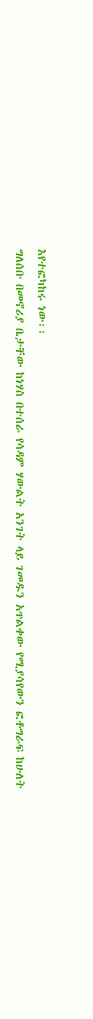እየተፎካከሩ ነው፡፡
ግለሰቡ በመኖሪያ ቤታቸው ከነሃስ በተሰራ የሳዳም ሃውልት አንገት ላይ ገመዱን አጥልቀው የሚያሳየውን ፎቶግራፍ ከሁለት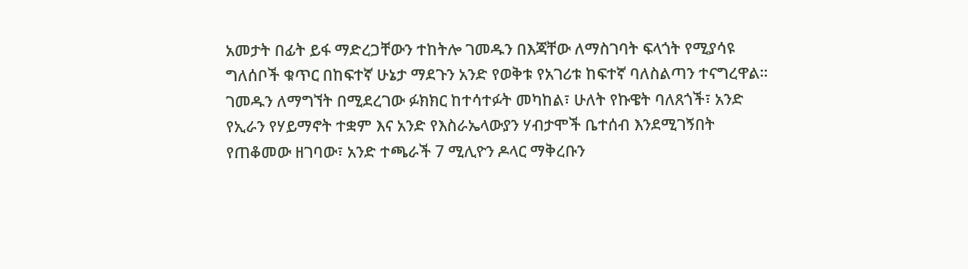አመታት በፊት ይፋ ማድረጋቸውን ተከትሎ ገመዱን በእጃቸው ለማስገባት ፍላጎት የሚያሳዩ ግለሰቦች ቁጥር በከፍተኛ ሁኔታ ማደጉን አንድ የወቅቱ የአገሪቱ ከፍተኛ ባለስልጣን ተናግረዋል፡፡
ገመዱን ለማግኘት በሚደረገው ፉክክር ከተሳተፉት መካከል፣ ሁለት የኩዌት ባለጸጎች፣ አንድ የኢራን የሃይማኖት ተቋም እና አንድ የእስራኤላውያን ሃብታሞች ቤተሰብ እንደሚገኝበት የጠቆመው ዘገባው፣ አንድ ተጫራች 7 ሚሊዮን ዶላር ማቅረቡን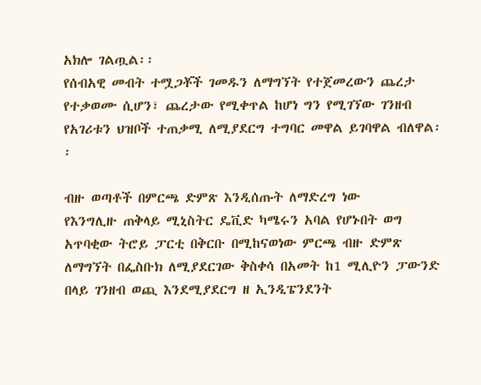አክሎ ገልጧል፡፡
የሰብአዊ መብት ተሟጋቾች ገመዱን ለማግኘት የተጀመረውን ጨረታ የተቃወሙ ሲሆን፣ ጨረታው የሚቀጥል ከሆነ ግን የሚገኘው ገንዘብ የአገሪቱን ህዝቦች ተጠቃሚ ለሚያደርግ ተግባር መዋል ይገባዋል ብለዋል፡፡

ብዙ ወጣቶች በምርጫ ድምጽ እንዲሰጡት ለማድረግ ነው
የእንግሊዙ ጠቅላይ ሚኒስትር ዴቪድ ካሜሩን አባል የሆኑበት ወግ አጥባቂው ትሮይ ፓርቲ በቅርቡ በሚከናወነው ምርጫ ብዙ ድምጽ ለማግኘት በፌስቡክ ለሚያደርገው ቅስቀሳ በአመት ከ1 ሚሊዮን ፓውንድ በላይ ገንዘብ ወጪ እንደሚያደርግ ዘ ኢንዲፔንደንት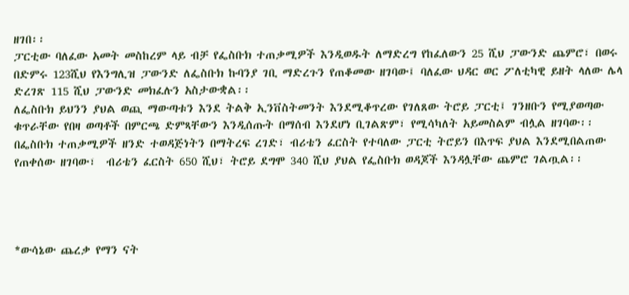ዘገበ፡፡
ፓርቲው ባለፈው አመት መስከረም ላይ ብቻ የፌስቡክ ተጠቃሚዎች እንዲወዱት ለማድረግ የከፈለውን 25 ሺህ ፓውንድ ጨምሮ፣ በወሩ በድምሩ 123ሺህ የእንግሊዝ ፓውንድ ለፌስቡክ ኩባንያ ገቢ ማድረጉን የጠቆመው ዘገባው፤ ባለፈው ህዳር ወር ፖለቲካዊ ይዘት ላለው ሌላ ድረገጽ 115 ሺህ ፓውንድ መክፈሉን አስታውቋል፡፡
ለፌስቡክ ይህንን ያህል ወጪ ማውጣቱን እንደ ትልቅ ኢንቨስትመንት እንደሚቆጥረው የገለጸው ትሮይ ፓርቲ፤ ገንዘቡን የሚያወጣው ቁጥራቸው የበዛ ወጣቶች በምርጫ ድምጻቸውን እንዲሰጡት በማሰብ እንደሆነ ቢገልጽም፣ የሚሳካለት አይመስልም ብሏል ዘገባው፡፡
በፌስቡክ ተጠቃሚዎች ዘንድ ተወዳጅነትን በማትረፍ ረገድ፣ ብሪቴን ፈርስት የተባለው ፓርቲ ትሮይን በእጥፍ ያህል እንደሚበልጠው የጠቀሰው ዘገባው፣  ብሪቴን ፈርስት 650 ሺህ፣ ትሮይ ደግሞ 340 ሺህ ያህል የፌስቡክ ወዳጆች እንዳሏቸው ጨምሮ ገልጧል፡፡




*ውሳኔው ጨረቃ የማን ናት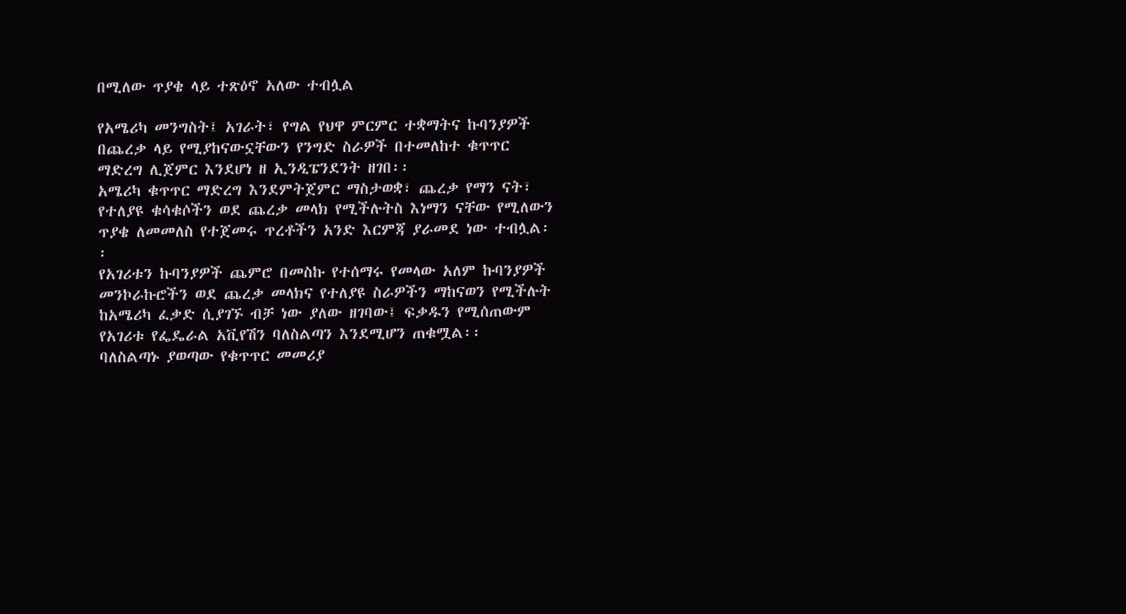በሚለው ጥያቄ ላይ ተጽዕኖ አለው ተብሏል

የአሜሪካ መንግስት፤ አገራት፣ የግል የህዋ ምርምር ተቋማትና ኩባንያዎች በጨረቃ ላይ የሚያከናውኗቸውን የንግድ ስራዎች በተመለከተ ቁጥጥር ማድረግ ሊጀምር እንደሆነ ዘ ኢንዲፔንደንት ዘገበ፡፡
አሜሪካ ቁጥጥር ማድረግ እንደምትጀምር ማስታወቋ፣ ጨረቃ የማን ናት፣ የተለያዩ ቁሳቁሶችን ወደ ጨረቃ መላክ የሚችሉትስ እነማን ናቸው የሚለውን ጥያቄ ለመመለስ የተጀመሩ ጥረቶችን አንድ እርምጃ ያራመደ ነው ተብሏል፡፡
የአገሪቱን ኩባንያዎች ጨምሮ በመስኩ የተሰማሩ የመላው አለም ኩባንያዎች መንኮራኩሮችን ወደ ጨረቃ መላክና የተለያዩ ስራዎችን ማከናወን የሚችሉት ከአሜሪካ ፈቃድ ሲያገኙ ብቻ ነው ያለው ዘገባው፤ ፍቃዱን የሚሰጠውም የአገሪቱ የፌዴራል አቪየሽን ባለስልጣን እንደሚሆን ጠቁሟል፡፡
ባለስልጣኑ ያወጣው የቁጥጥር መመሪያ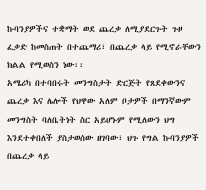ኩባንያዎችና ተቋማት ወደ ጨረቃ ለሚያደርጉት ጉዞ ፈቃድ ከመስጠት በተጨማሪ፣ በጨረቃ ላይ የሚኖራቸውን ክልል የሚወስን ነው፡፡
አሜሪካ በተባበሩት መንግስታት ድርጅት የጸደቀውንና ጨረቃ እና ሌሎች የህዋው አለም ቦታዎች በማንኛውም መንግስት ባለቤትነት ስር አይሆኑም የሚለውን ህግ እንደተቀበለች ያስታወሰው ዘገባው፣ ህጉ የግል ኩባንያዎች በጨረቃ ላይ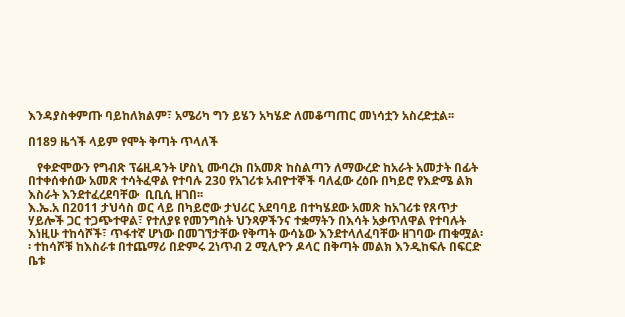እንዳያስቀምጡ ባይከለክልም፣ አሜሪካ ግን ይሄን አካሄድ ለመቆጣጠር መነሳቷን አስረድቷል፡፡

በ189 ዜጎች ላይም የሞት ቅጣት ጥላለች

   የቀድሞውን የግብጽ ፕሬዚዳንት ሆስኒ ሙባረክ በአመጽ ከስልጣን ለማውረድ ከአራት አመታት በፊት በተቀሰቀሰው አመጽ ተሳትፈዋል የተባሉ 230 የአገሪቱ አብዮተኞች ባለፈው ረዕቡ በካይሮ የእድሜ ልክ እስራት እንደተፈረደባቸው  ቢቢሲ ዘገበ፡፡
እ.ኤ.አ በ2011 ታህሳስ ወር ላይ በካይሮው ታህሪር አደባባይ በተካሄደው አመጽ ከአገሪቱ የጸጥታ ሃይሎች ጋር ተጋጭተዋል፣ የተለያዩ የመንግስት ህንጻዎችንና ተቋማትን በእሳት አቃጥለዋል የተባሉት እነዚሁ ተከሳሾች፣ ጥፋተኛ ሆነው በመገኘታቸው የቅጣት ውሳኔው እንደተላለፈባቸው ዘገባው ጠቁሟል፡፡ ተከሳሾቹ ከእስራቱ በተጨማሪ በድምሩ 2ነጥብ 2 ሚሊዮን ዶላር በቅጣት መልክ እንዲከፍሉ በፍርድ ቤቱ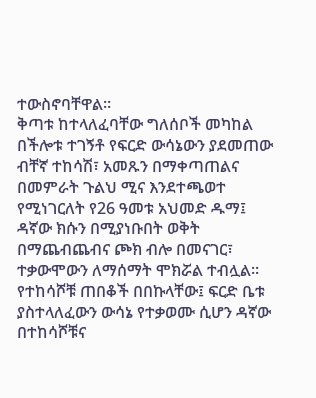ተውስኖባቸዋል፡፡
ቅጣቱ ከተላለፈባቸው ግለሰቦች መካከል በችሎቱ ተገኝቶ የፍርድ ውሳኔውን ያደመጠው ብቸኛ ተከሳሽ፣ አመጹን በማቀጣጠልና በመምራት ጉልህ ሚና እንደተጫወተ የሚነገርለት የ26 ዓመቱ አህመድ ዱማ፤ ዳኛው ክሱን በሚያነቡበት ወቅት በማጨብጨብና ጮክ ብሎ በመናገር፣ ተቃውሞውን ለማሰማት ሞክሯል ተብሏል፡፡
የተከሳሾቹ ጠበቆች በበኩላቸው፤ ፍርድ ቤቱ ያስተላለፈውን ውሳኔ የተቃወሙ ሲሆን ዳኛው በተከሳሾቹና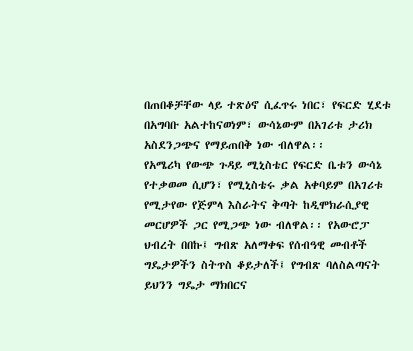በጠበቆቻቸው ላይ ተጽዕኖ ሲፈጥሩ ነበር፣ የፍርድ ሂደቱ በአግባቡ አልተከናወነም፣ ውሳኔውም በአገሪቱ ታሪክ አስደንጋጭና የማይጠበቅ ነው ብለዋል፡፡
የአሜሪካ የውጭ ጉዳይ ሚኒስቴር የፍርድ ቤቱን ውሳኔ የተቃወመ ሲሆን፣ የሚኒስቴሩ ቃል አቀባይም በአገሪቱ የሚታየው የጅምላ እስራትና ቅጣት ከዲሞክራሲያዊ መርሆዎች ጋር የሚጋጭ ነው ብለዋል፡፡ የአውሮፓ ህብረት በበኩ፤ ግብጽ አለማቀፍ የሰብዓዊ መብቶች ግዴታዎችን ስትጥስ ቆይታለች፤ የግብጽ ባለስልጣናት ይህንን ግዴታ ማክበርና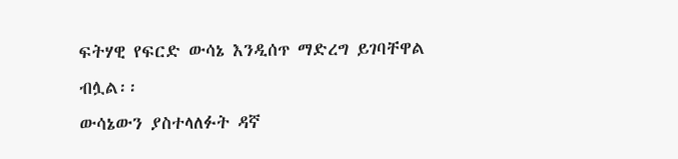ፍትሃዊ የፍርድ ውሳኔ እንዲሰጥ ማድረግ ይገባቸዋል ብሏል፡፡
ውሳኔውን ያስተላለፉት ዳኛ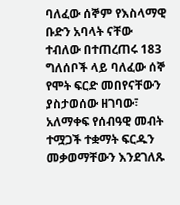ባለፈው ሰኞም የእስላማዊ ቡድን አባላት ናቸው ተብለው በተጠረጠሩ 183 ግለሰቦች ላይ ባለፈው ሰኞ የሞት ፍርድ መበየናቸውን ያስታወሰው ዘገባው፣ አለማቀፍ የሰብዓዊ መብት  ተሟጋች ተቋማት ፍርዱን መቃወማቸውን እንደገለጹ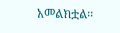አመልክቷል፡፡